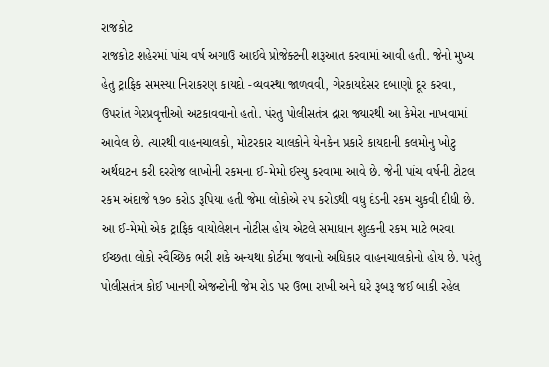રાજકોટ
રાજકોટ શહેરમાં પાંચ વર્ષ અગાઉ આઈવે પ્રોજેક્ટની શરૂઆત કરવામાં આવી હતી. જેનો મુખ્ય હેતુ ટ્રાફિક સમસ્યા નિરાકરણ કાયદો -વ્યવસ્થા જાળવવી, ગેરકાયદેસર દબાણો દૂર કરવા, ઉપરાંત ગેરપ્રવૃત્તીઓ અટકાવવાનો હતો. પંરતુ પોલીસતંત્ર દ્રારા જ્યારથી આ કેમેરા નાખવામાં આવેલ છે. ત્યારથી વાહનચાલકો, મોટરકાર ચાલકોને યેનકેન પ્રકારે કાયદાની કલમોનુ ખોટુ અર્થઘટન કરી દરરોજ લાખોની રકમના ઈ-મેમો ઈસ્યુ કરવામા આવે છે. જેની પાંચ વર્ષની ટોટલ રકમ અંદાજે ૧૭૦ કરોડ રૂપિયા હતી જેમા લોકોએ ૨૫ કરોડથી વધુ દંડની રકમ ચુકવી દીધી છે. આ ઈ-મેમો એક ટ્રાફિક વાયોલેશન નોટીસ હોય એટલે સમાધાન શુલ્કની રકમ માટે ભરવા ઈચ્છતા લોકો સ્વૈચ્છિક ભરી શકે અન્યથા કોર્ટમા જવાનો અધિકાર વાહનચાલકોનો હોય છે. પરંતુ પોલીસતંત્ર કોઈ ખાનગી એજન્ટોની જેમ રોડ પર ઉભા રાખી અને ઘરે રૂબરૂ જઈ બાકી રહેલ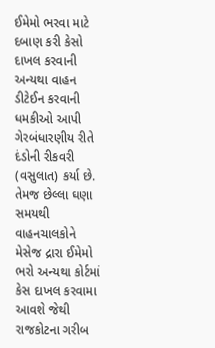ઈમેમો ભરવા માટે દબાણ કરી કેસો દાખલ કરવાની અન્યથા વાહન ડીટેઈન કરવાની ધમકીઓ આપી ગેરબંધારણીય રીતે દંડોની રીકવરી (વસુલાત) કર્યા છે. તેમજ છેલ્લા ઘણા સમયથી વાહનચાલકોને મેસેજ દ્રારા ઈમેમો ભરો અન્યથા કોર્ટમાં કેસ દાખલ કરવામા આવશે જેથી રાજકોટના ગરીબ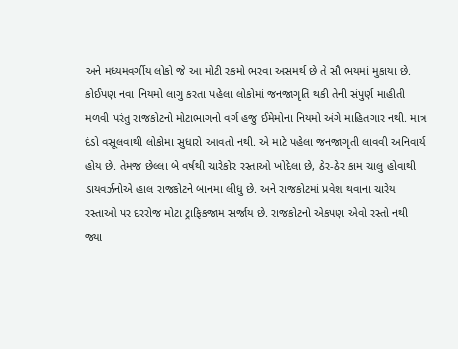અને મધ્યમવર્ગીય લોકો જે આ મોટી રકમો ભરવા અસમર્થ છે તે સૌ ભયમાં મુકાયા છે. કોઈપણ નવા નિયમો લાગુ કરતા પહેલા લોકોમાં જનજાગૃતિ થકી તેની સંપુર્ણ માહીતી મળવી પરંતુ રાજકોટનો મોટાભાગનો વર્ગ હજુ ઈમેમોના નિયમો અંગે માહિતગાર નથી. માત્ર દંડો વસૂલવાથી લોકોમા સુધારો આવતો નથી. એ માટે પહેલા જનજાગૃતી લાવવી અનિવાર્ય હોય છે. તેમજ છેલ્લા બે વર્ષથી ચારેકોર રસ્તાઓ ખોદેલા છે, ઠેર-ઠેર કામ ચાલુ હોવાથી ડાયવર્ઝનોએ હાલ રાજકોટને બાનમા લીધુ છે. અને રાજકોટમાં પ્રવેશ થવાના ચારેય રસ્તાઓ પર દરરોજ મોટા ટ્રાફિકજામ સર્જાય છે. રાજકોટનો એકપણ એવો રસ્તો નથી જ્યા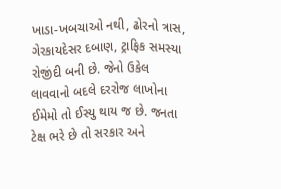ખાડા-ખબચાઓ નથી, ઢોરનો ત્રાસ, ગેરકાયદેસર દબાણ, ટ્રાફિક સમસ્યા રોજીંદી બની છે. જેનો ઉકેલ લાવવાનો બદલે દરરોજ લાખોના ઈમેમો તો ઈસ્યુ થાય જ છે. જનતા ટેક્ષ ભરે છે તો સરકાર અને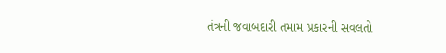તંત્રની જવાબદારી તમામ પ્રકારની સવલતો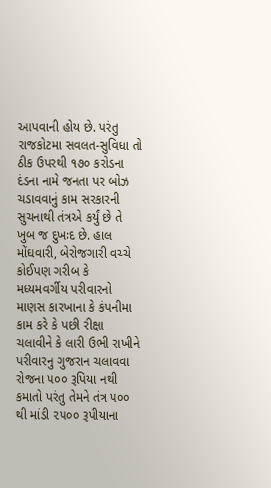આપવાની હોય છે. પરંતુ રાજકોટમા સવલત-સુવિધા તો ઠીક ઉપરથી ૧૭૦ કરોડના દંડના નામે જનતા પર બોઝ ચડાવવાનું કામ સરકારની સુચનાથી તંત્રએ કર્યું છે તે ખુબ જ દુખઃદ છે. હાલ મોંઘવારી, બેરોજગારી વચ્ચે કોઈપણ ગરીબ કે મધ્યમવર્ગીય પરીવારનો માણસ કારખાના કે કંપનીમા કામ કરે કે પછી રીક્ષા ચલાવીને કે લારી ઉભી રાખીને પરીવારનુ ગુજરાન ચલાવવા રોજના ૫૦૦ રૂપિયા નથી કમાતો પરંતુ તેમને તંત્ર ૫૦૦ થી માંડી ૨૫૦૦ રૂપીયાના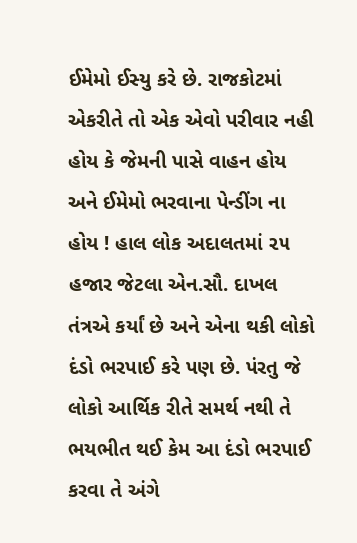ઈમેમો ઈસ્યુ કરે છે. રાજકોટમાં એકરીતે તો એક એવો પરીવાર નહી હોય કે જેમની પાસે વાહન હોય અને ઈમેમો ભરવાના પેન્ડીંગ ના હોય ! હાલ લોક અદાલતમાં ૨૫ હજાર જેટલા એન.સૌ. દાખલ તંત્રએ કર્યાં છે અને એના થકી લોકો દંડો ભરપાઈ કરે પણ છે. પંરતુ જે લોકો આર્થિક રીતે સમર્થ નથી તે ભયભીત થઈ કેમ આ દંડો ભરપાઈ કરવા તે અંગે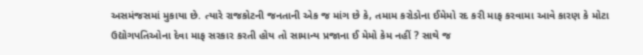અસમંજસમાં મુકાયા છે. ત્યારે રાજકોટની જનતાની એક જ માંગ છે કે, તમામ કરોડોના ઈમેમો રદ કરી માફ કરવામા આવે કારણ કે મોટા ઉદ્યોગપતિઓના દેવા માફ સરકાર કરતી હોય તો સામાન્ય પ્રજાના ઈ મેમો કેમ નહીં ? સાથે જ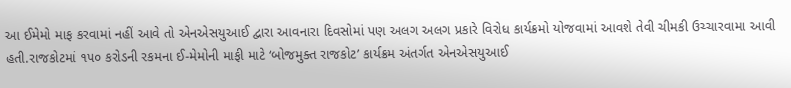આ ઈમેમો માફ કરવામાં નહીં આવે તો એનએસયુઆઈ દ્વારા આવનારા દિવસોમાં પણ અલગ અલગ પ્રકારે વિરોધ કાર્યક્રમો યોજવામાં આવશે તેવી ચીમકી ઉચ્ચારવામા આવી હતી.રાજકોટમાં ૧૫૦ કરોડની રકમના ઈ-મેમોની માફી માટે ‘બોજમુક્ત રાજકોટ’ કાર્યક્રમ અંતર્ગત એનએસયુઆઈ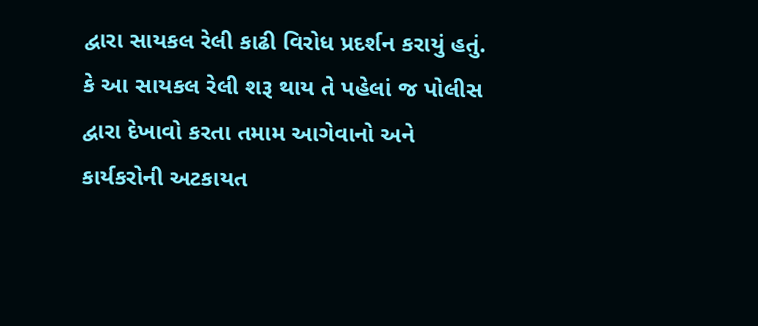દ્વારા સાયકલ રેલી કાઢી વિરોધ પ્રદર્શન કરાયું હતું. કે આ સાયકલ રેલી શરૂ થાય તે પહેલાં જ પોલીસ દ્વારા દેખાવો કરતા તમામ આગેવાનો અને કાર્યકરોની અટકાયત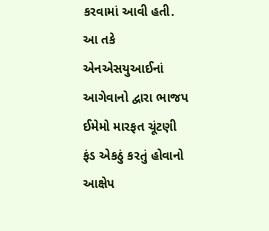કરવામાં આવી હતી. આ તકે એનએસયુઆઈનાં આગેવાનો દ્વારા ભાજપ ઈમેમો મારફત ચૂંટણી ફંડ એકઠું કરતું હોવાનો આક્ષેપ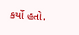કર્યો હતો.